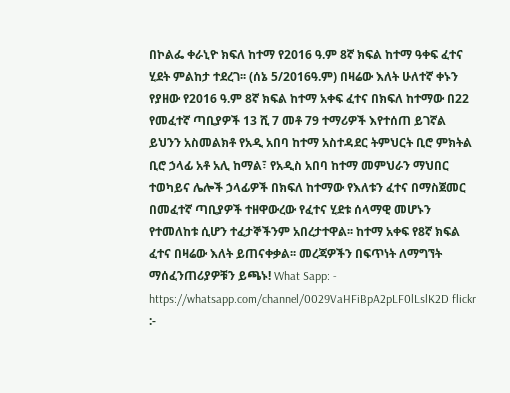በኮልፌ ቀራኒዮ ክፍለ ከተማ የ2016 ዓ.ም 8ኛ ክፍል ከተማ ዓቀፍ ፈተና ሂደት ምልከታ ተደረገ፡፡ (ሰኔ 5/2016ዓ.ም) በዛሬው እለት ሁለተኛ ቀኑን የያዘው የ2016 ዓ.ም 8ኛ ክፍል ከተማ አቀፍ ፈተና በክፍለ ከተማው በ22 የመፈተኛ ጣቢያዎች 13 ሺ 7 መቶ 79 ተማሪዎች እየተሰጠ ይገኛል ይህንን አስመልክቶ የአዲ አበባ ከተማ አስተዳደር ትምህርት ቢሮ ምክትል ቢሮ ኃላፊ አቶ አሊ ከማል፣ የአዲስ አበባ ከተማ መምህራን ማህበር ተወካይና ሌሎች ኃላፊዎች በክፍለ ከተማው የእለቱን ፈተና በማስጀመር በመፈተኛ ጣቢያዎች ተዘዋውረው የፈተና ሂደቱ ሰላማዊ መሆኑን የተመለከቱ ሲሆን ተፈታኞችንም አበረታተዋል፡፡ ከተማ አቀፍ የ8ኛ ክፍል ፈተና በዛሬው እለት ይጠናቀቃል፡፡ መረጃዎችን በፍጥነት ለማግኘት ማሰፈንጠሪያዎቹን ይጫኑ! What Sapp: - https://whatsapp.com/channel/0029VaHFiBpA2pLF0lLslK2D flickr :-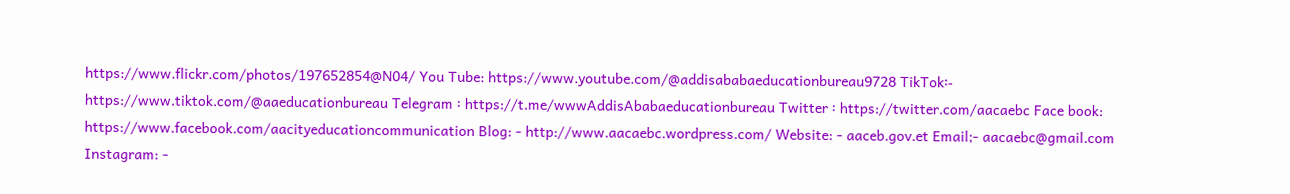https://www.flickr.com/photos/197652854@N04/ You Tube: https://www.youtube.com/@addisababaeducationbureau9728 TikTok፡- https://www.tiktok.com/@aaeducationbureau Telegram ፡ https://t.me/wwwAddisAbabaeducationbureau Twitter ፡ https://twitter.com/aacaebc Face book: https://www.facebook.com/aacityeducationcommunication Blog: - http://www.aacaebc.wordpress.com/ Website: - aaceb.gov.et Email;- aacaebc@gmail.com Instagram: -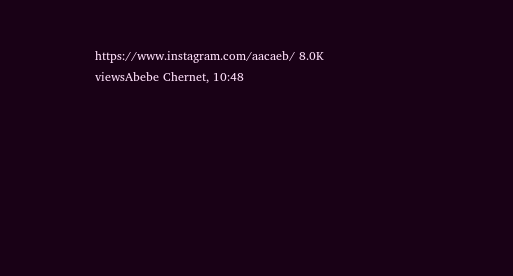https://www.instagram.com/aacaeb/ 8.0K viewsAbebe Chernet, 10:48